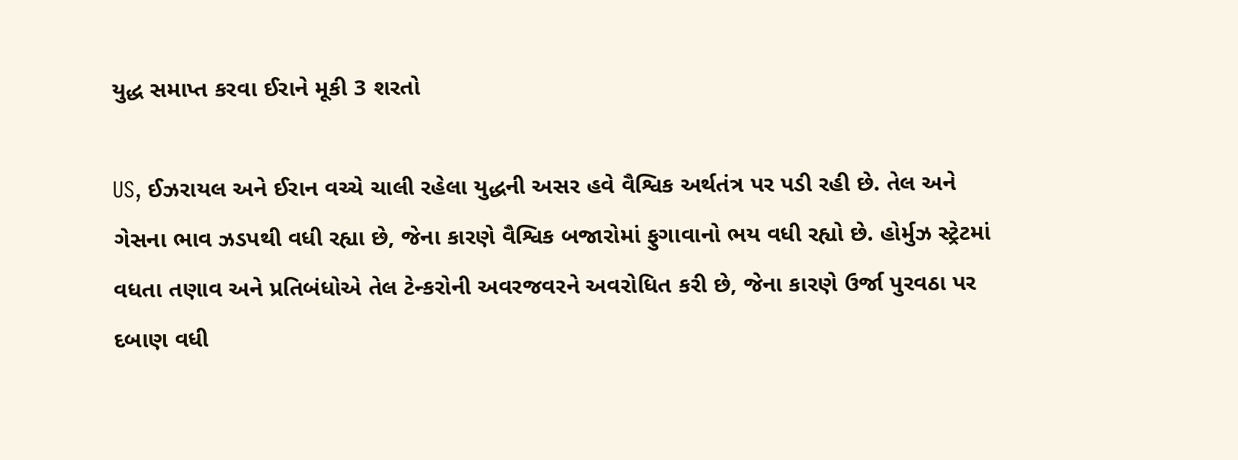યુદ્ધ સમાપ્ત કરવા ઈરાને મૂકી 3 શરતો

US, ઈઝરાયલ અને ઈરાન વચ્ચે ચાલી રહેલા યુદ્ધની અસર હવે વૈશ્વિક અર્થતંત્ર પર પડી રહી છે. તેલ અને ગેસના ભાવ ઝડપથી વધી રહ્યા છે, જેના કારણે વૈશ્વિક બજારોમાં ફુગાવાનો ભય વધી રહ્યો છે. હોર્મુઝ સ્ટ્રેટમાં વધતા તણાવ અને પ્રતિબંધોએ તેલ ટેન્કરોની અવરજવરને અવરોધિત કરી છે, જેના કારણે ઉર્જા પુરવઠા પર દબાણ વધી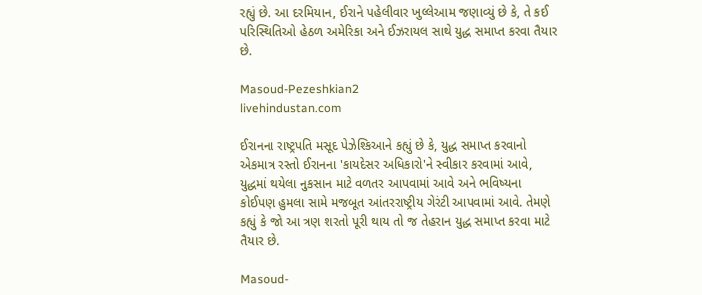રહ્યું છે. આ દરમિયાન, ઈરાને પહેલીવાર ખુલ્લેઆમ જણાવ્યું છે કે, તે કઈ પરિસ્થિતિઓ હેઠળ અમેરિકા અને ઈઝરાયલ સાથે યુદ્ધ સમાપ્ત કરવા તૈયાર છે.

Masoud-Pezeshkian2
livehindustan.com

ઈરાનના રાષ્ટ્રપતિ મસૂદ પેઝેશ્કિઆને કહ્યું છે કે, યુદ્ધ સમાપ્ત કરવાનો એકમાત્ર રસ્તો ઈરાનના 'કાયદેસર અધિકારો'ને સ્વીકાર કરવામાં આવે, યુદ્ધમાં થયેલા નુકસાન માટે વળતર આપવામાં આવે અને ભવિષ્યના કોઈપણ હુમલા સામે મજબૂત આંતરરાષ્ટ્રીય ગેરંટી આપવામાં આવે. તેમણે કહ્યું કે જો આ ત્રણ શરતો પૂરી થાય તો જ તેહરાન યુદ્ધ સમાપ્ત કરવા માટે તૈયાર છે.

Masoud-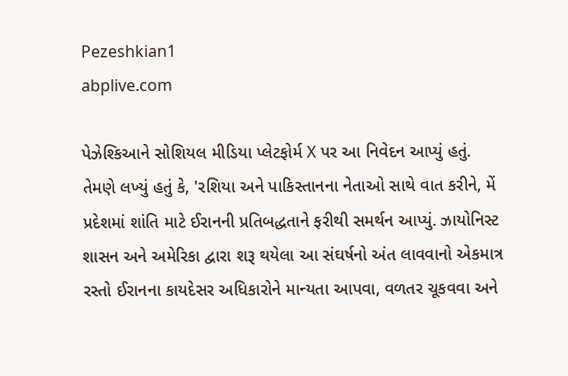Pezeshkian1
abplive.com

પેઝેશ્કિઆને સોશિયલ મીડિયા પ્લેટફોર્મ X પર આ નિવેદન આપ્યું હતું. તેમણે લખ્યું હતું કે, 'રશિયા અને પાકિસ્તાનના નેતાઓ સાથે વાત કરીને, મેં પ્રદેશમાં શાંતિ માટે ઈરાનની પ્રતિબદ્ધતાને ફરીથી સમર્થન આપ્યું. ઝાયોનિસ્ટ શાસન અને અમેરિકા દ્વારા શરૂ થયેલા આ સંઘર્ષનો અંત લાવવાનો એકમાત્ર રસ્તો ઈરાનના કાયદેસર અધિકારોને માન્યતા આપવા, વળતર ચૂકવવા અને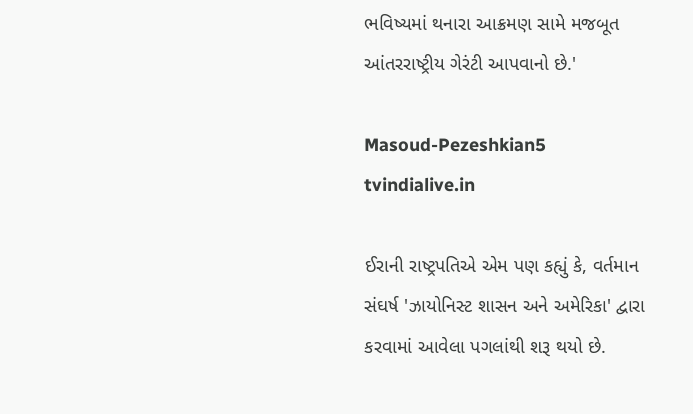ભવિષ્યમાં થનારા આક્રમણ સામે મજબૂત આંતરરાષ્ટ્રીય ગેરંટી આપવાનો છે.'

Masoud-Pezeshkian5
tvindialive.in

ઈરાની રાષ્ટ્રપતિએ એમ પણ કહ્યું કે, વર્તમાન સંઘર્ષ 'ઝાયોનિસ્ટ શાસન અને અમેરિકા' દ્વારા કરવામાં આવેલા પગલાંથી શરૂ થયો છે.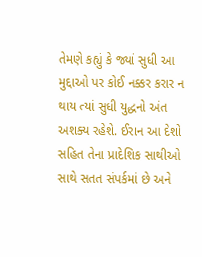તેમણે કહ્યું કે જ્યાં સુધી આ મુદ્દાઓ પર કોઈ નક્કર કરાર ન થાય ત્યાં સુધી યુદ્ધનો અંત અશક્ય રહેશે. ઈરાન આ દેશો સહિત તેના પ્રાદેશિક સાથીઓ સાથે સતત સંપર્કમાં છે અને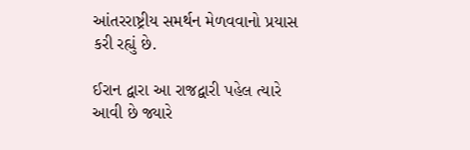આંતરરાષ્ટ્રીય સમર્થન મેળવવાનો પ્રયાસ કરી રહ્યું છે.

ઈરાન દ્વારા આ રાજદ્વારી પહેલ ત્યારે આવી છે જ્યારે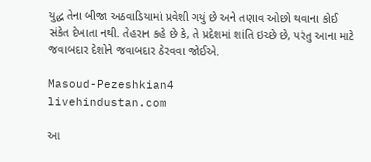યુદ્ધ તેના બીજા અઠવાડિયામાં પ્રવેશી ગયું છે અને તણાવ ઓછો થવાના કોઈ સંકેત દેખાતા નથી. તેહરાન કહે છે કે, તે પ્રદેશમાં શાંતિ ઇચ્છે છે, પરંતુ આના માટે જવાબદાર દેશોને જવાબદાર ઠેરવવા જોઈએ.

Masoud-Pezeshkian4
livehindustan.com

આ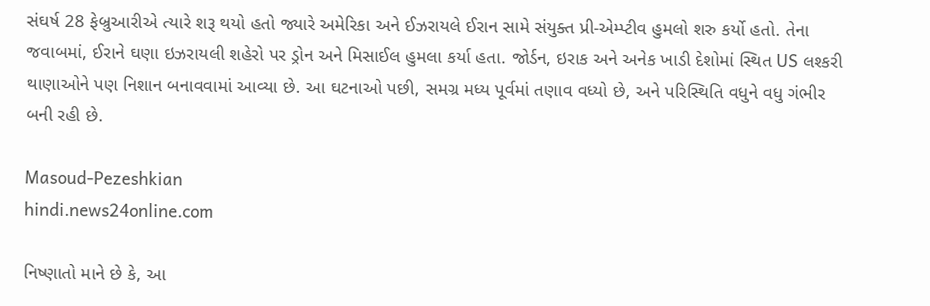સંઘર્ષ 28 ફેબ્રુઆરીએ ત્યારે શરૂ થયો હતો જ્યારે અમેરિકા અને ઈઝરાયલે ઈરાન સામે સંયુક્ત પ્રી-એમ્પ્ટીવ હુમલો શરુ કર્યો હતો. તેના જવાબમાં, ઈરાને ઘણા ઇઝરાયલી શહેરો પર ડ્રોન અને મિસાઈલ હુમલા કર્યા હતા. જોર્ડન, ઇરાક અને અનેક ખાડી દેશોમાં સ્થિત US લશ્કરી થાણાઓને પણ નિશાન બનાવવામાં આવ્યા છે. આ ઘટનાઓ પછી, સમગ્ર મધ્ય પૂર્વમાં તણાવ વધ્યો છે, અને પરિસ્થિતિ વધુને વધુ ગંભીર બની રહી છે.

Masoud-Pezeshkian
hindi.news24online.com

નિષ્ણાતો માને છે કે, આ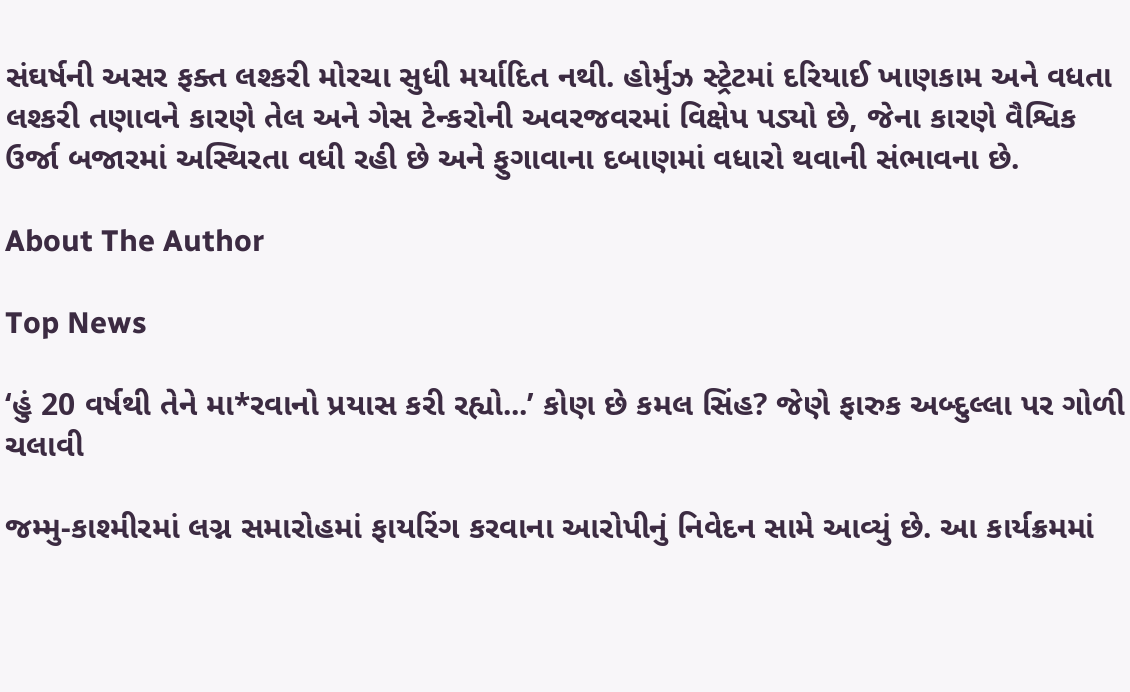સંઘર્ષની અસર ફક્ત લશ્કરી મોરચા સુધી મર્યાદિત નથી. હોર્મુઝ સ્ટ્રેટમાં દરિયાઈ ખાણકામ અને વધતા લશ્કરી તણાવને કારણે તેલ અને ગેસ ટેન્કરોની અવરજવરમાં વિક્ષેપ પડ્યો છે, જેના કારણે વૈશ્વિક ઉર્જા બજારમાં અસ્થિરતા વધી રહી છે અને ફુગાવાના દબાણમાં વધારો થવાની સંભાવના છે.

About The Author

Top News

‘હું 20 વર્ષથી તેને મા*રવાનો પ્રયાસ કરી રહ્યો...’ કોણ છે કમલ સિંહ? જેણે ફારુક અબ્દુલ્લા પર ગોળી ચલાવી

જમ્મુ-કાશ્મીરમાં લગ્ન સમારોહમાં ફાયરિંગ કરવાના આરોપીનું નિવેદન સામે આવ્યું છે. આ કાર્યક્રમમાં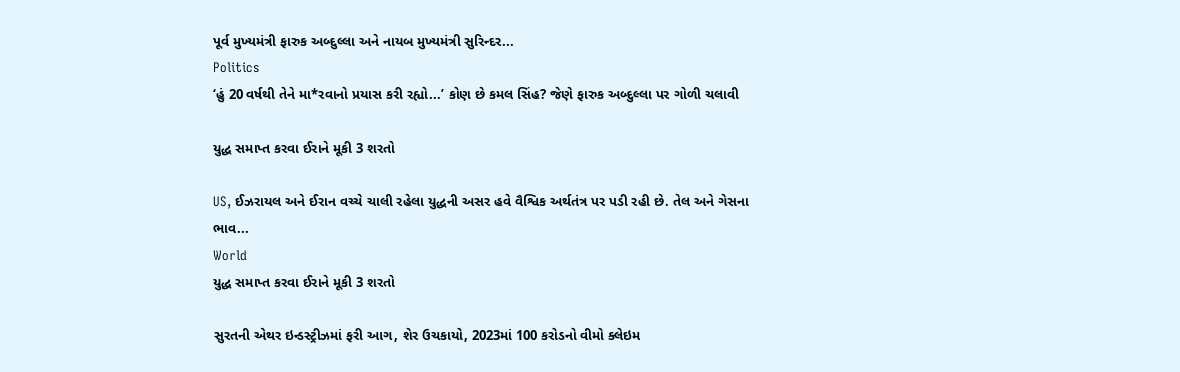પૂર્વ મુખ્યમંત્રી ફારુક અબ્દુલ્લા અને નાયબ મુખ્યમંત્રી સુરિન્દર...
Politics
‘હું 20 વર્ષથી તેને મા*રવાનો પ્રયાસ કરી રહ્યો...’ કોણ છે કમલ સિંહ? જેણે ફારુક અબ્દુલ્લા પર ગોળી ચલાવી

યુદ્ધ સમાપ્ત કરવા ઈરાને મૂકી 3 શરતો

US, ઈઝરાયલ અને ઈરાન વચ્ચે ચાલી રહેલા યુદ્ધની અસર હવે વૈશ્વિક અર્થતંત્ર પર પડી રહી છે. તેલ અને ગેસના ભાવ...
World
યુદ્ધ સમાપ્ત કરવા ઈરાને મૂકી 3 શરતો

સુરતની એથર ઇન્ડસ્ટ્રીઝમાં ફરી આગ, શેર ઉચકાયો, 2023માં 100 કરોડનો વીમો ક્લેઇમ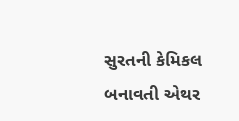સુરતની કેમિકલ બનાવતી એથર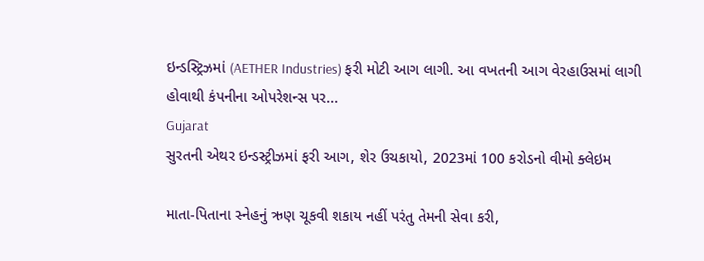ઇન્ડસ્ટ્રિઝમાં (AETHER Industries) ફરી મોટી આગ લાગી. આ વખતની આગ વેરહાઉસમાં લાગી હોવાથી કંપનીના ઓપરેશન્સ પર...
Gujarat
સુરતની એથર ઇન્ડસ્ટ્રીઝમાં ફરી આગ, શેર ઉચકાયો, 2023માં 100 કરોડનો વીમો ક્લેઇમ

માતા-પિતાના સ્નેહનું ઋણ ચૂકવી શકાય નહીં પરંતુ તેમની સેવા કરી,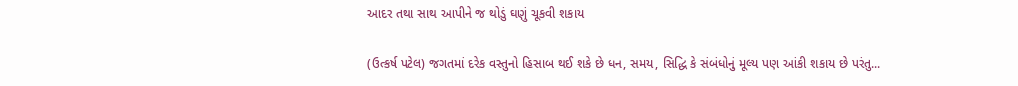આદર તથા સાથ આપીને જ થોડું ઘણું ચૂકવી શકાય

(ઉત્કર્ષ પટેલ) જગતમાં દરેક વસ્તુનો હિસાબ થઈ શકે છે ધન, સમય, સિદ્ધિ કે સંબંધોનું મૂલ્ય પણ આંકી શકાય છે પરંતુ...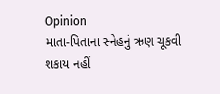Opinion
માતા-પિતાના સ્નેહનું ઋણ ચૂકવી શકાય નહીં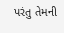પરંતુ તેમની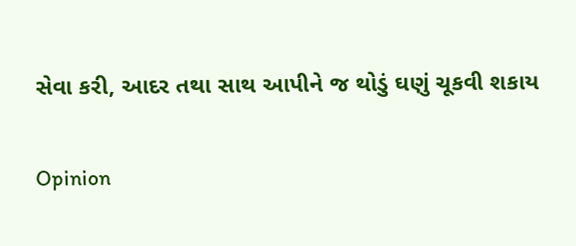સેવા કરી, આદર તથા સાથ આપીને જ થોડું ઘણું ચૂકવી શકાય

Opinion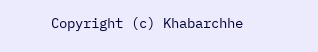Copyright (c) Khabarchhe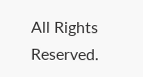All Rights Reserved.